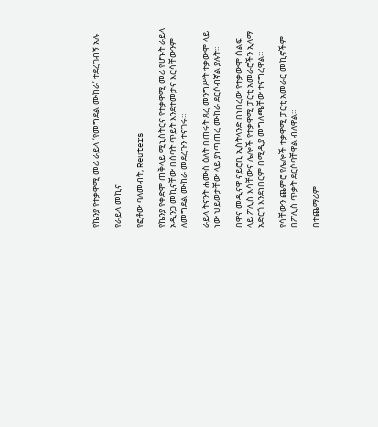የኬንያ የተቃዋሚ መሪ ራይላ ‘የመግደል ሙከራ’ ተደረገብኝ አሉ

የራይላ መኪና

የፎቶው ባለመብት, Reuters

የኬንያ የቀድሞ ጠቅላይ ሚኒስትርና የተቃዋሚ መሪ የሆኑት ራይላ ኦዲንጋ መኪናቸው በሰባት ጥይት እንደተመታና እርሳቸውንም ለመግደል ሙከራ መደረጉን ተናገሩ።

ራይላ ትናንት ሐሙስ ዕለት በጠሩት ጸረ መንግሥት ተቃውሞ ላይ ነው ህይወታቸው ላይ ያነጣጠረ ሙከራ ደርሶብኛል ያሉት።

በዋና መዲናዋ ናይሮቢ ኢስትላንድ በነበረው የተቃውሞ ሰልፍ ላይ ፖሊስ እሳቸውና ሌሎች የተቃዋሚ ፓርቲ አመራሮችን ኢላማ አድርጎ እንደነበርም በሚዲያ መግለጫቸው ተናግረዋል።

የሳቸውን ጨምሮ የሌሎች ተቃዋሚ ፓርቲ አመራር መኪኖችም በፖሊስ ጥቃት ደርሶባቸዋል ብለዋል።

በተጨማሪም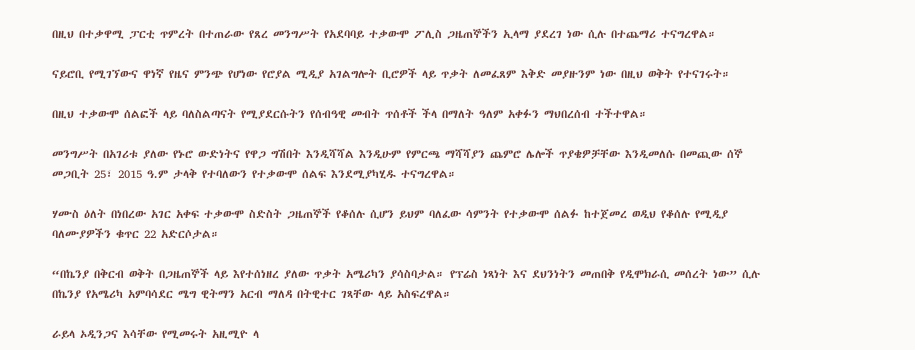በዚህ በተቃዋሚ ፓርቲ ጥምረት በተጠራው የጸረ መንግሥት የአደባባይ ተቃውሞ ፖሊስ ጋዜጠኞችን ኢላማ ያደረገ ነው ሲሉ በተጨማሪ ተናግረዋል።

ናይሮቢ የሚገኘውና ዋነኛ የዜና ምንጭ የሆነው የሮያል ሚዲያ አገልግሎት ቢሮዎች ላይ ጥቃት ለመፈጸም እቅድ መያዙንም ነው በዚህ ወቅት የተናገሩት።

በዚህ ተቃውሞ ሰልፎች ላይ ባለስልጣናት የሚያደርሱትን የሰብዓዊ መብት ጥሰቶች ችላ በማለት ዓለም አቀፉን ማህበረሰብ ተችተዋል።

መንግሥት በአገሪቱ ያለው የኑሮ ውድነትና የዋጋ ግሽበት እንዲሻሻል እንዲሁም የምርጫ ማሻሻያን ጨምሮ ሌሎች ጥያቄዎቻቸው እንዲመለሱ በመጪው ሰኞ መጋቢት 25፣ 2015 ዓ.ም ታላቅ የተባለውን የተቃውሞ ሰልፍ እንደሚያካሂዱ ተናግረዋል።

ሃሙስ ዕለት በነበረው አገር አቀፍ ተቃውሞ ስድስት ጋዜጠኞች የቆሰሉ ሲሆን ይህም ባለፈው ሳምንት የተቃውሞ ሰልፉ ከተጀመረ ወዲህ የቆሰሉ የሚዲያ ባለሙያዎችን ቁጥር 22 አድርሶታል።

“በኬንያ በቅርብ ወቅት በጋዜጠኞች ላይ እየተሰነዘረ ያለው ጥቃት አሜሪካን ያሳስባታል። የፕሬስ ነጻነት እና ደህንነትን መጠበቅ የዲሞክራሲ መሰረት ነው” ሲሉ በኬንያ የአሜሪካ አምባሳደር ሜግ ዊትማን አርብ ማለዳ በትዊተር ገጻቸው ላይ አስፍረዋል።

ራይላ ኦዲንጋና እሳቸው የሚመሩት አዚሚዮ ላ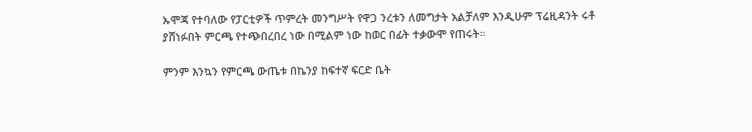ኡሞጃ የተባለው የፓርቲዎች ጥምረት መንግሥት የዋጋ ንረቱን ለመግታት አልቻለም እንዲሁም ፕሬዚዳንት ሩቶ ያሸነፉበት ምርጫ የተጭበረበረ ነው በሚልም ነው ከወር በፊት ተቃውሞ የጠሩት።

ምንም እንኳን የምርጫ ውጤቱ በኬንያ ከፍተኛ ፍርድ ቤት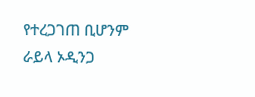የተረጋገጠ ቢሆንም ራይላ ኦዲንጋ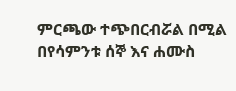ምርጫው ተጭበርብሯል በሚል በየሳምንቱ ሰኞ እና ሐሙስ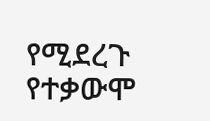የሚደረጉ የተቃውሞ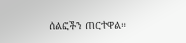ሰልፎችን ጠርተዋል።